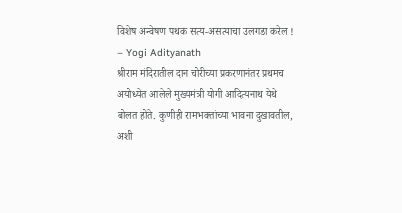विशेष अन्वेषण पथक सत्य-असत्याचा उलगडा करेल ! – Yogi Adityanath
श्रीराम मंदिरातील दान चोरीच्या प्रकरणानंतर प्रथमच अयोध्येत आलेले मुख्यमंत्री योगी आदित्यनाथ येथे बोलत होते. कुणीही रामभक्तांच्या भावना दुखावतील, अशी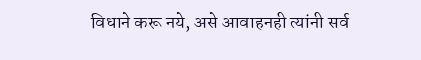विधाने करू नये, असे आवाहनही त्यांनी सर्व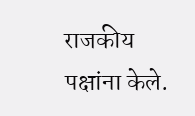राजकीय पक्षांना केले.